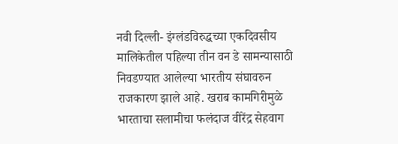नवी दिल्ली- इंग्लंडविरुद्धच्या एकदिवसीय मालिकेतील पहिल्या तीन वन डे सामन्यासाठी निवडण्यात आलेल्या भारतीय संघावरुन राजकारण झाले आहे. खराब कामगिरीमुळे भारताचा सलामीचा फलंदाज वीरेंद्र सेहवाग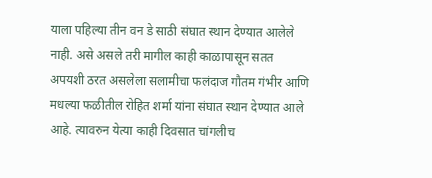याला पहिल्या तीन वन डे साठी संघात स्थान देण्यात आलेले नाही. असे असले तरी मागील काही काळापासून सतत अपयशी ठरत असलेला सलामीचा फलंदाज गौतम गंभीर आणि मधल्या फळीतील रोहित शर्मा यांना संघात स्थान देण्यात आले आहे. त्यावरुन येत्या काही दिवसात चांगलीच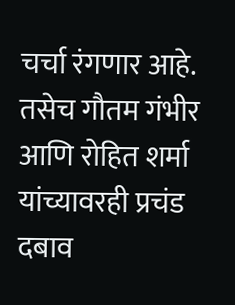चर्चा रंगणार आहे. तसेच गौतम गंभीर आणि रोहित शर्मा यांच्यावरही प्रचंड दबाव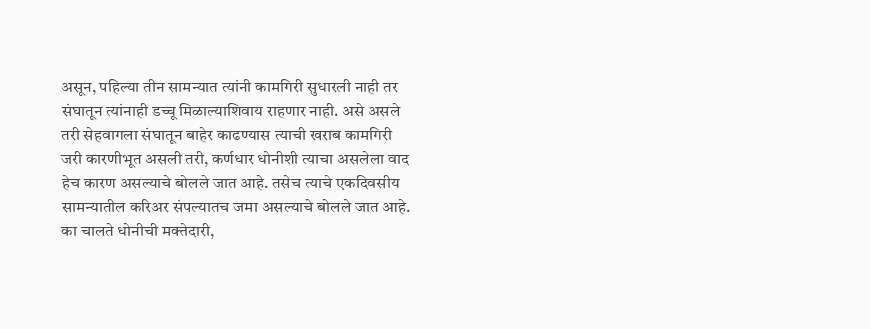असून, पहिल्या तीन सामन्यात त्यांनी कामगिरी सुधारली नाही तर संघातून त्यांनाही डच्चू मिळाल्याशिवाय राहणार नाही. असे असले तरी सेहवागला संघातून बाहेर काढण्यास त्याची खराब कामगिरी जरी कारणीभूत असली तरी, कर्णधार धोनीशी त्याचा असलेला वाद हेच कारण असल्याचे बोलले जात आहे. तसेच त्याचे एकदिवसीय सामन्यातील करिअर संपल्यातच जमा असल्याचे बोलले जात आहे.
का चालते धोनीची मक्तेदारी,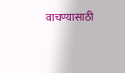वाचण्यासाठी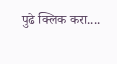पुढे क्लिक करा....